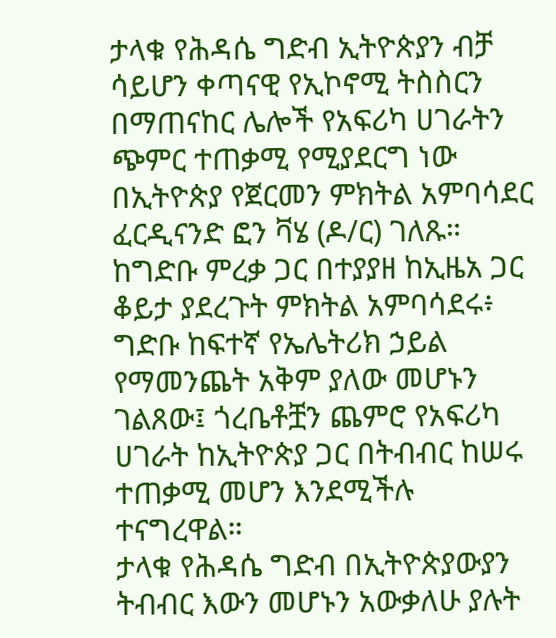ታላቁ የሕዳሴ ግድብ ኢትዮጵያን ብቻ ሳይሆን ቀጣናዊ የኢኮኖሚ ትስስርን በማጠናከር ሌሎች የአፍሪካ ሀገራትን ጭምር ተጠቃሚ የሚያደርግ ነው በኢትዮጵያ የጀርመን ምክትል አምባሳደር ፈርዲናንድ ፎን ቫሄ (ዶ/ር) ገለጹ።
ከግድቡ ምረቃ ጋር በተያያዘ ከኢዜአ ጋር ቆይታ ያደረጉት ምክትል አምባሳደሩ፥ ግድቡ ከፍተኛ የኤሌትሪክ ኃይል የማመንጨት አቅም ያለው መሆኑን ገልጸው፤ ጎረቤቶቿን ጨምሮ የአፍሪካ ሀገራት ከኢትዮጵያ ጋር በትብብር ከሠሩ ተጠቃሚ መሆን እንደሚችሉ ተናግረዋል።
ታላቁ የሕዳሴ ግድብ በኢትዮጵያውያን ትብብር እውን መሆኑን አውቃለሁ ያሉት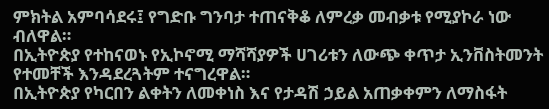ምክትል አምባሳደሩ፤ የግድቡ ግንባታ ተጠናቅቆ ለምረቃ መብቃቱ የሚያኮራ ነው ብለዋል።
በኢትዮጵያ የተከናወኑ የኢኮኖሚ ማሻሻያዎች ሀገሪቱን ለውጭ ቀጥታ ኢንቨስትመንት የተመቸች እንዳደረጓትም ተናግረዋል።
በኢትዮጵያ የካርበን ልቀትን ለመቀነስ እና የታዳሽ ኃይል አጠቃቀምን ለማስፋት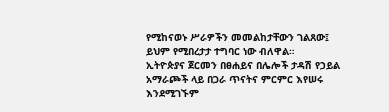የሚከናወኑ ሥራዎችን መመልከታቸውን ገልጸው፤ ይህም የሚበረታታ ተግባር ነው ብለዋል።
ኢትዮጵያና ጀርመን በፀሐይና በሌሎች ታዳሽ የኃይል አማራጮች ላይ በጋራ ጥናትና ምርምር እየሠሩ እንደሚገኙም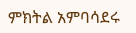ምክትል አምባሳደሩ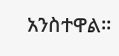አንስተዋል።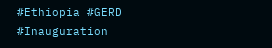#Ethiopia #GERD #Inauguration